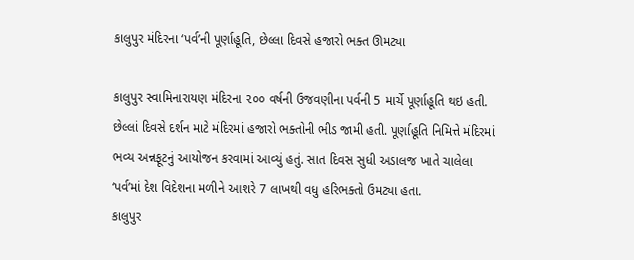કાલુપુર મંદિરના ‘પર્વ’ની પૂર્ણાહૂતિ, છેલ્લા દિવસે હજારો ભક્ત ઊમટ્યા

કાલુપુર સ્વામિનારાયણ મંદિરના ૨૦૦ વર્ષની ઉજવણીના પર્વની 5 માર્ચે પૂર્ણાહૂતિ થઇ હતી. છેલ્લાં દિવસે દર્શન માટે મંદિરમાં હજારો ભક્તોની ભીડ જામી હતી. પૂર્ણાહૂતિ નિમિત્તે મંદિરમાં ભવ્ય અન્નફૂટનું આયોજન કરવામાં આવ્યું હતું. સાત દિવસ સુધી અડાલજ ખાતે ચાલેલા ‘પર્વ’માં દેશ વિદેશના મળીને આશરે 7 લાખથી વધુ હરિભક્તો ઉમટ્યા હતા.
કાલુપુર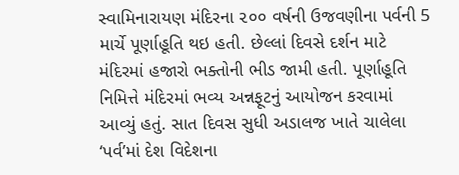સ્વામિનારાયણ મંદિરના ૨૦૦ વર્ષની ઉજવણીના પર્વની 5 માર્ચે પૂર્ણાહૂતિ થઇ હતી. છેલ્લાં દિવસે દર્શન માટે મંદિરમાં હજારો ભક્તોની ભીડ જામી હતી. પૂર્ણાહૂતિ નિમિત્તે મંદિરમાં ભવ્ય અન્નફૂટનું આયોજન કરવામાં આવ્યું હતું. સાત દિવસ સુધી અડાલજ ખાતે ચાલેલા ‘પર્વ’માં દેશ વિદેશના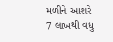મળીને આશરે 7 લાખથી વધુ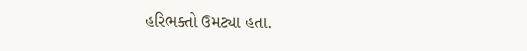હરિભક્તો ઉમટ્યા હતા.